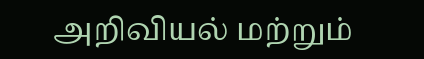அறிவியல் மற்றும்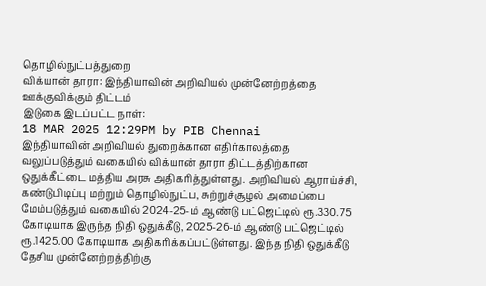தொழில்நுட்பத்துறை
விக்யான் தாரா: இந்தியாவின் அறிவியல் முன்னேற்றத்தை ஊக்குவிக்கும் திட்டம்
இடுகை இடப்பட்ட நாள்:
18 MAR 2025 12:29PM by PIB Chennai
இந்தியாவின் அறிவியல் துறைக்கான எதிர்காலத்தை வலுப்படுத்தும் வகையில் விக்யான் தாரா திட்டத்திற்கான ஒதுக்கீட்டை மத்திய அரசு அதிகரித்துள்ளது. அறிவியல் ஆராய்ச்சி, கண்டுபிடிப்பு மற்றும் தொழில்நுட்ப, சுற்றுச்சூழல் அமைப்பை மேம்படுத்தும் வகையில் 2024-25-ம் ஆண்டு பட்ஜெட்டில் ரூ.330.75 கோடியாக இருந்த நிதி ஒதுக்கீடு, 2025-26-ம் ஆண்டு பட்ஜெட்டில் ரூ.1425.00 கோடியாக அதிகரிக்கப்பட்டுள்ளது. இந்த நிதி ஒதுக்கீடு தேசிய முன்னேற்றத்திற்கு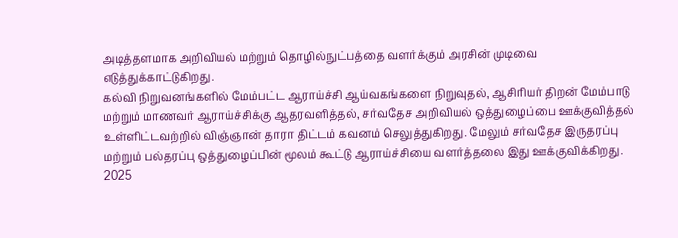அடித்தளமாக அறிவியல் மற்றும் தொழில்நுட்பத்தை வளர்க்கும் அரசின் முடிவை எடுத்துக்காட்டுகிறது.
கல்வி நிறுவனங்களில் மேம்பட்ட ஆராய்ச்சி ஆய்வகங்களை நிறுவுதல், ஆசிரியர் திறன் மேம்பாடு மற்றும் மாணவர் ஆராய்ச்சிக்கு ஆதரவளித்தல், சர்வதேச அறிவியல் ஒத்துழைப்பை ஊக்குவித்தல் உள்ளிட்டவற்றில் விஞ்ஞான் தாரா திட்டம் கவனம் செலுத்துகிறது. மேலும் சர்வதேச இருதரப்பு மற்றும் பல்தரப்பு ஒத்துழைப்பின் மூலம் கூட்டு ஆராய்ச்சியை வளர்த்தலை இது ஊக்குவிக்கிறது.
2025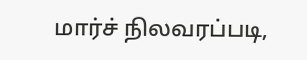மார்ச் நிலவரப்படி,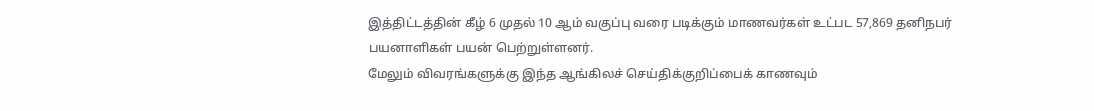இத்திட்டத்தின் கீழ் 6 முதல் 10 ஆம் வகுப்பு வரை படிக்கும் மாணவர்கள் உட்பட 57,869 தனிநபர் பயனாளிகள் பயன் பெற்றுள்ளனர்.
மேலும் விவரங்களுக்கு இந்த ஆங்கிலச் செய்திக்குறிப்பைக் காணவும்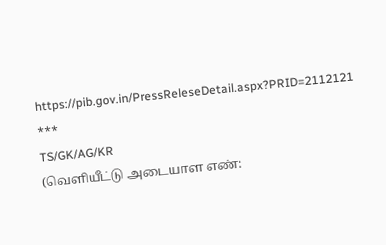https://pib.gov.in/PressReleseDetail.aspx?PRID=2112121
***
TS/GK/AG/KR
(வெளியீட்டு அடையாள எண்: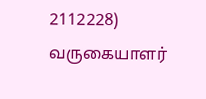2112228)
வருகையாளர்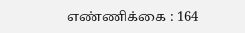எண்ணிக்கை : 164